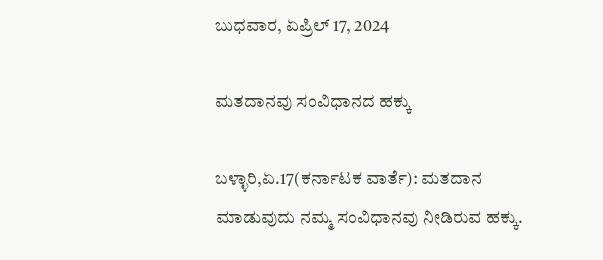ಬುಧವಾರ, ಏಪ್ರಿಲ್ 17, 2024

ಮತದಾನವು ಸಂವಿಧಾನದ ಹಕ್ಕು

ಬಳ್ಳಾರಿ,ಏ.17(ಕರ್ನಾಟಕ ವಾರ್ತೆ): ಮತದಾನ ಮಾಡುವುದು ನಮ್ಮ ಸಂವಿಧಾನವು ನೀಡಿರುವ ಹಕ್ಕು.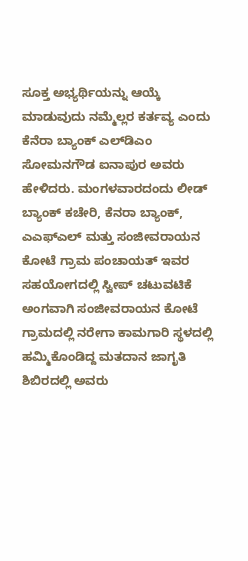ಸೂಕ್ತ ಅಭ್ಯರ್ಥಿಯನ್ನು ಆಯ್ಕೆ ಮಾಡುವುದು ನಮ್ಮೆಲ್ಲರ ಕರ್ತವ್ಯ ಎಂದು ಕೆನೆರಾ ಬ್ಯಾಂಕ್ ಎಲ್‍ಡಿಎಂ ಸೋಮನಗೌಡ ಐನಾಪುರ ಅವರು ಹೇಳಿದರು. ಮಂಗಳವಾರದಂದು ಲೀಡ್ ಬ್ಯಾಂಕ್ ಕಚೇರಿ, ಕೆನರಾ ಬ್ಯಾಂಕ್, ಎಎಫ್‍ಎಲ್ ಮತ್ತು ಸಂಜೀವರಾಯನ ಕೋಟೆ ಗ್ರಾಮ ಪಂಚಾಯತ್ ಇವರ ಸಹಯೋಗದಲ್ಲಿ ಸ್ವೀಪ್ ಚಟುವಟಿಕೆ ಅಂಗವಾಗಿ ಸಂಜೀವರಾಯನ ಕೋಟೆ ಗ್ರಾಮದಲ್ಲಿ ನರೇಗಾ ಕಾಮಗಾರಿ ಸ್ಥಳದಲ್ಲಿ ಹಮ್ಮಿಕೊಂಡಿದ್ದ ಮತದಾನ ಜಾಗೃತಿ ಶಿಬಿರದಲ್ಲಿ ಅವರು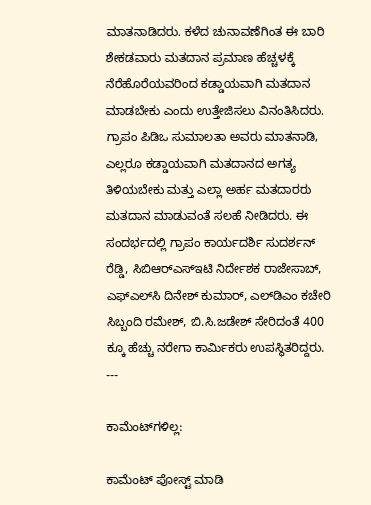ಮಾತನಾಡಿದರು. ಕಳೆದ ಚುನಾವಣೆಗಿಂತ ಈ ಬಾರಿ ಶೇಕಡವಾರು ಮತದಾನ ಪ್ರಮಾಣ ಹೆಚ್ಚಳಕ್ಕೆ ನೆರೆಹೊರೆಯವರಿಂದ ಕಡ್ಡಾಯವಾಗಿ ಮತದಾನ ಮಾಡಬೇಕು ಎಂದು ಉತ್ತೇಜಿಸಲು ವಿನಂತಿಸಿದರು. ಗ್ರಾಪಂ ಪಿಡಿಒ ಸುಮಾಲತಾ ಅವರು ಮಾತನಾಡಿ, ಎಲ್ಲರೂ ಕಡ್ಡಾಯವಾಗಿ ಮತದಾನದ ಅಗತ್ಯ ತಿಳಿಯಬೇಕು ಮತ್ತು ಎಲ್ಲಾ ಅರ್ಹ ಮತದಾರರು ಮತದಾನ ಮಾಡುವಂತೆ ಸಲಹೆ ನೀಡಿದರು. ಈ ಸಂದರ್ಭದಲ್ಲಿ ಗ್ರಾಪಂ ಕಾರ್ಯದರ್ಶಿ ಸುದರ್ಶನ್ ರೆಡ್ಡಿ, ಸಿಬಿಆರ್‍ಎಸ್‍ಇಟಿ ನಿರ್ದೇಶಕ ರಾಜೇಸಾಬ್, ಎಫ್‍ಎಲ್‍ಸಿ ದಿನೇಶ್ ಕುಮಾರ್, ಎಲ್‍ಡಿಎಂ ಕಚೇರಿ ಸಿಬ್ಬಂದಿ ರಮೇಶ್, ಬಿ.ಸಿ.ಜಡೇಶ್ ಸೇರಿದಂತೆ 400 ಕ್ಕೂ ಹೆಚ್ಚು ನರೇಗಾ ಕಾರ್ಮಿಕರು ಉಪಸ್ಥಿತರಿದ್ದರು. ---

ಕಾಮೆಂಟ್‌ಗಳಿಲ್ಲ:

ಕಾಮೆಂಟ್‌‌ ಪೋಸ್ಟ್‌ ಮಾಡಿ